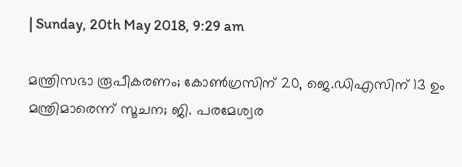| Sunday, 20th May 2018, 9:29 am

മന്ത്രിസഭാ രൂപീകരണം; കോണ്‍ഗ്രസിന് 20, ജെ.ഡിഎസിന് 13 ഉം മന്ത്രിമാരെന്ന് സൂചന; ജി. പരമേശ്വര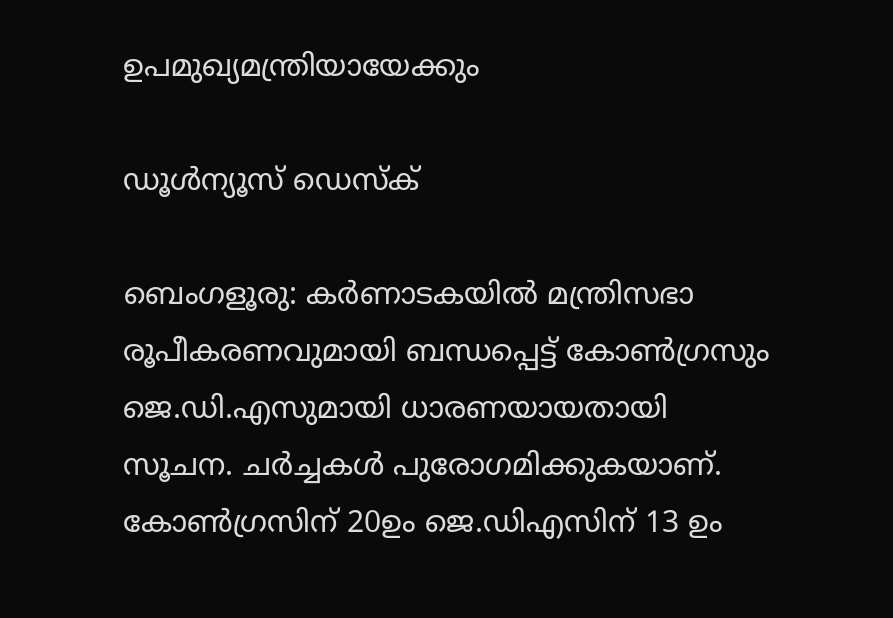ഉപമുഖ്യമന്ത്രിയായേക്കും

ഡൂള്‍ന്യൂസ് ഡെസ്‌ക്

ബെംഗളൂരു: കര്‍ണാടകയില്‍ മന്ത്രിസഭാ രൂപീകരണവുമായി ബന്ധപ്പെട്ട് കോണ്‍ഗ്രസും ജെ.ഡി.എസുമായി ധാരണയായതായി സൂചന. ചര്‍ച്ചകള്‍ പുരോഗമിക്കുകയാണ്. കോണ്‍ഗ്രസിന് 20ഉം ജെ.ഡിഎസിന് 13 ഉം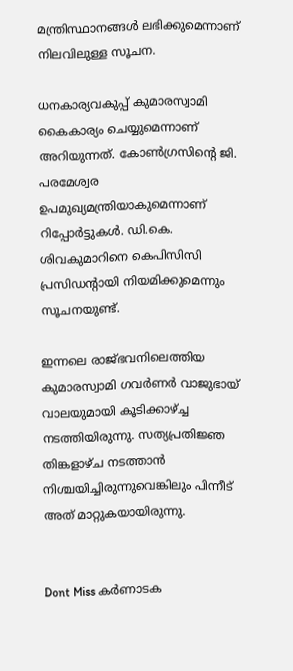മന്ത്രിസ്ഥാനങ്ങള്‍ ലഭിക്കുമെന്നാണ് നിലവിലുള്ള സൂചന.

ധനകാര്യവകുപ്പ് കുമാരസ്വാമി കൈകാര്യം ചെയ്യുമെന്നാണ് അറിയുന്നത്. കോണ്‍ഗ്രസിന്റെ ജി. പരമേശ്വര ഉപമുഖ്യമന്ത്രിയാകുമെന്നാണ് റിപ്പോര്‍ട്ടുകള്‍. ഡി.കെ. ശിവകുമാറിനെ കെപിസിസി പ്രസിഡന്റായി നിയമിക്കുമെന്നും സൂചനയുണ്ട്.

ഇന്നലെ രാജ്ഭവനിലെത്തിയ കുമാരസ്വാമി ഗവര്‍ണര്‍ വാജുഭായ് വാലയുമായി കൂടിക്കാഴ്ച്ച നടത്തിയിരുന്നു. സത്യപ്രതിജ്ഞ തിങ്കളാഴ്ച നടത്താന്‍ നിശ്ചയിച്ചിരുന്നുവെങ്കിലും പിന്നീട് അത് മാറ്റുകയായിരുന്നു.


Dont Miss കര്‍ണാടക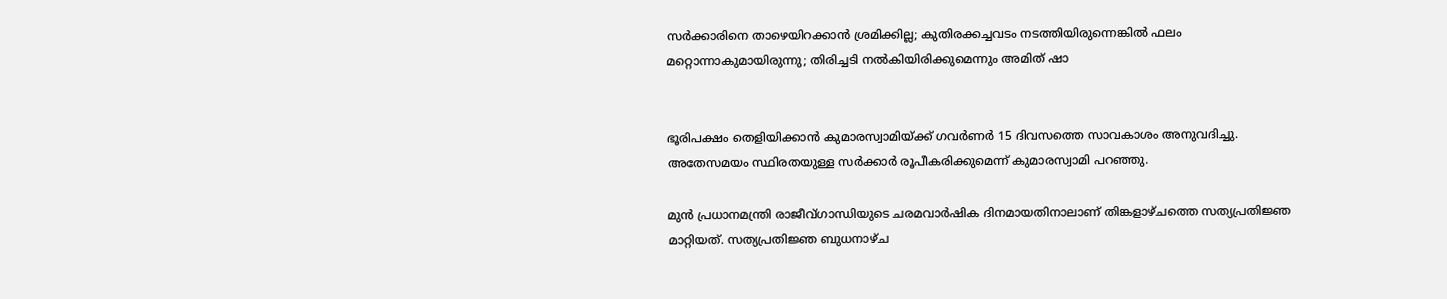സര്‍ക്കാരിനെ താഴെയിറക്കാന്‍ ശ്രമിക്കില്ല; കുതിരക്കച്ചവടം നടത്തിയിരുന്നെങ്കില്‍ ഫലം മറ്റൊന്നാകുമായിരുന്നു; തിരിച്ചടി നല്‍കിയിരിക്കുമെന്നും അമിത് ഷാ


ഭൂരിപക്ഷം തെളിയിക്കാന്‍ കുമാരസ്വാമിയ്ക്ക് ഗവര്‍ണര്‍ 15 ദിവസത്തെ സാവകാശം അനുവദിച്ചു. അതേസമയം സ്ഥിരതയുള്ള സര്‍ക്കാര്‍ രൂപീകരിക്കുമെന്ന് കുമാരസ്വാമി പറഞ്ഞു.

മുന്‍ പ്രധാനമന്ത്രി രാജീവ്ഗാന്ധിയുടെ ചരമവാര്‍ഷിക ദിനമായതിനാലാണ് തിങ്കളാഴ്ചത്തെ സത്യപ്രതിജ്ഞ മാറ്റിയത്. സത്യപ്രതിജ്ഞ ബുധനാഴ്ച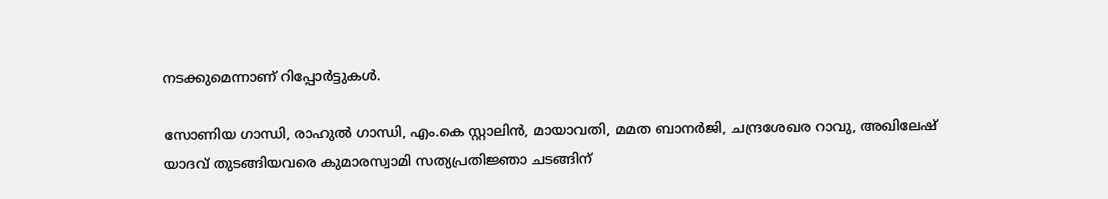നടക്കുമെന്നാണ് റിപ്പോര്‍ട്ടുകള്‍.

സോണിയ ഗാന്ധി, രാഹുല്‍ ഗാന്ധി, എം.കെ സ്റ്റാലിന്‍, മായാവതി, മമത ബാനര്‍ജി, ചന്ദ്രശേഖര റാവു, അഖിലേഷ് യാദവ് തുടങ്ങിയവരെ കുമാരസ്വാമി സത്യപ്രതിജ്ഞാ ചടങ്ങിന്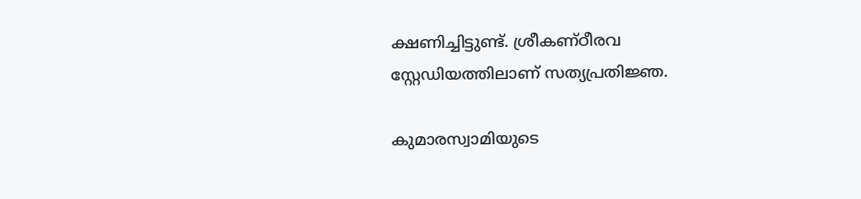ക്ഷണിച്ചിട്ടുണ്ട്. ശ്രീകണ്ഠീരവ സ്റ്റേഡിയത്തിലാണ് സത്യപ്രതിജ്ഞ.

കുമാരസ്വാമിയുടെ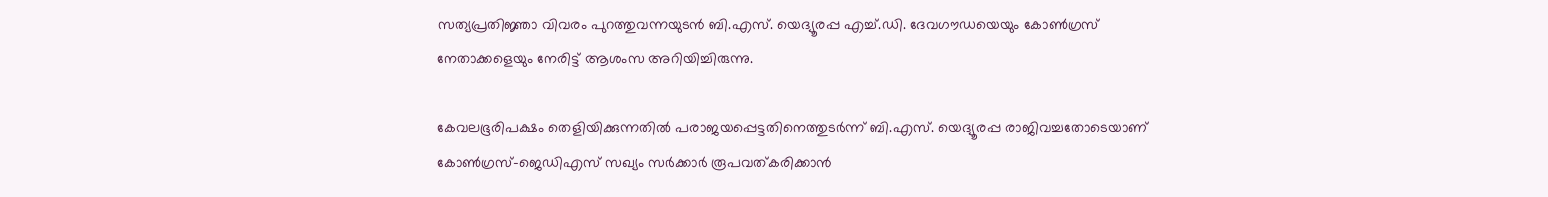സത്യപ്രതിജ്ഞാ വിവരം പുറത്തുവന്നയുടന്‍ ബി.എസ്. യെദ്യൂരപ്പ എച്ച്.ഡി. ദേവഗൗഡയെയും കോണ്‍ഗ്രസ് നേതാക്കളെയും നേരിട്ട് ആശംസ അറിയിച്ചിരുന്നു.

കേവലഭൂരിപക്ഷം തെളിയിക്കുന്നതില്‍ പരാജയപ്പെട്ടതിനെത്തുടര്‍ന്ന് ബി.എസ്. യെദ്യൂരപ്പ രാജിവച്ചതോടെയാണ് കോണ്‍ഗ്രസ്-ജെഡിഎസ് സഖ്യം സര്‍ക്കാര്‍ രൂപവത്കരിക്കാന്‍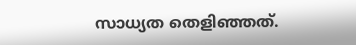സാധ്യത തെളിഞ്ഞത്.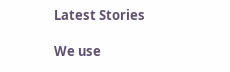Latest Stories

We use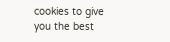cookies to give you the best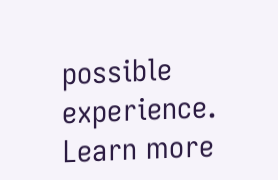possible experience. Learn more